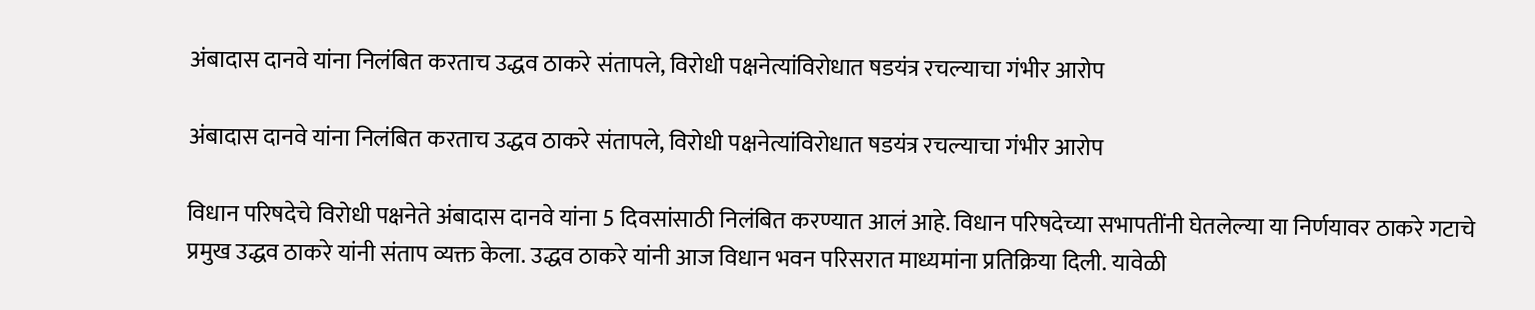अंबादास दानवे यांना निलंबित करताच उद्धव ठाकरे संतापले, विरोधी पक्षनेत्यांविरोधात षडयंत्र रचल्याचा गंभीर आरोप

अंबादास दानवे यांना निलंबित करताच उद्धव ठाकरे संतापले, विरोधी पक्षनेत्यांविरोधात षडयंत्र रचल्याचा गंभीर आरोप

विधान परिषदेचे विरोधी पक्षनेते अंबादास दानवे यांना 5 दिवसांसाठी निलंबित करण्यात आलं आहे. विधान परिषदेच्या सभापतींनी घेतलेल्या या निर्णयावर ठाकरे गटाचे प्रमुख उद्धव ठाकरे यांनी संताप व्यक्त केला. उद्धव ठाकरे यांनी आज विधान भवन परिसरात माध्यमांना प्रतिक्रिया दिली. यावेळी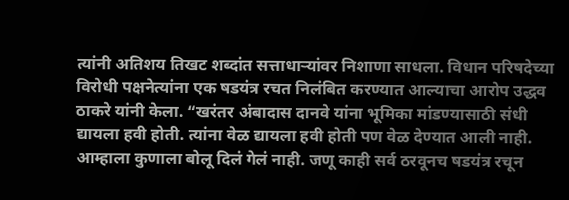त्यांनी अतिशय तिखट शब्दांत सत्ताधाऱ्यांवर निशाणा साधला. विधान परिषदेच्या विरोधी पक्षनेत्यांना एक षडयंत्र रचत निलंबित करण्यात आल्याचा आरोप उद्धव ठाकरे यांनी केला. “खरंतर अंबादास दानवे यांना भूमिका मांडण्यासाठी संधी द्यायला हवी होती. त्यांना वेळ द्यायला हवी होती पण वेळ देण्यात आली नाही. आम्हाला कुणाला बोलू दिलं गेलं नाही. जणू काही सर्व ठरवूनच षडयंत्र रचून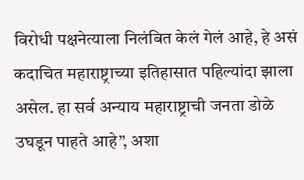विरोधी पक्षनेत्याला निलंबित केलं गेलं आहे, हे असं कदाचित महाराष्ट्राच्या इतिहासात पहिल्यांदा झाला असेल. हा सर्व अन्याय महाराष्ट्राची जनता डोळे उघडून पाहते आहे”, अशा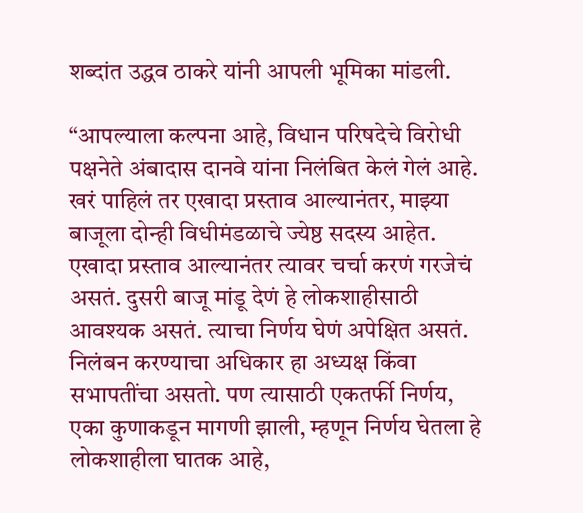शब्दांत उद्धव ठाकरे यांनी आपली भूमिका मांडली.

“आपल्याला कल्पना आहे, विधान परिषदेचे विरोधी पक्षनेते अंबादास दानवे यांना निलंबित केलं गेलं आहे. खरं पाहिलं तर एखादा प्रस्ताव आल्यानंतर, माझ्या बाजूला दोन्ही विधीमंडळाचे ज्येष्ठ सदस्य आहेत. एखादा प्रस्ताव आल्यानंतर त्यावर चर्चा करणं गरजेचं असतं. दुसरी बाजू मांडू देणं हे लोकशाहीसाठी आवश्यक असतं. त्याचा निर्णय घेणं अपेक्षित असतं. निलंबन करण्याचा अधिकार हा अध्यक्ष किंवा सभापतींचा असतो. पण त्यासाठी एकतर्फी निर्णय, एका कुणाकडून मागणी झाली, म्हणून निर्णय घेतला हे लोकशाहीला घातक आहे,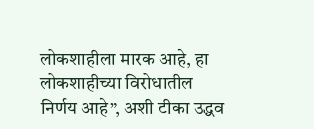लोकशाहीला मारक आहे, हा लोकशाहीच्या विरोधातील निर्णय आहे”, अशी टीका उद्धव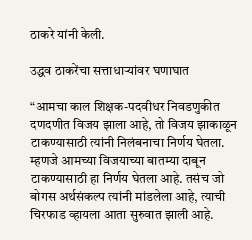ठाकरे यांनी केली.

उद्धव ठाकरेंचा सत्ताधाऱ्यांवर घणाघात

“आमचा काल शिक्षक-पदवीधर निवडणुकीत दणदणीत विजय झाला आहे, तो विजय झाकाळून टाकण्यासाठी त्यांनी निलंबनाचा निर्णय घेतला. म्हणजे आमच्या विजयाच्या बातम्या दाबून टाकण्यासाठी हा निर्णय घेतला आहे. तसंच जो बोगस अर्थसंकल्प त्यांनी मांडलेला आहे, त्याची चिरफाड व्हायला आता सुरुवात झाली आहे.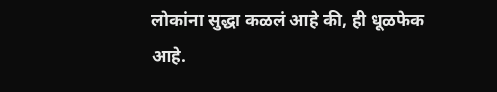लोकांना सुद्धा कळलं आहे की, ही धूळफेक आहे.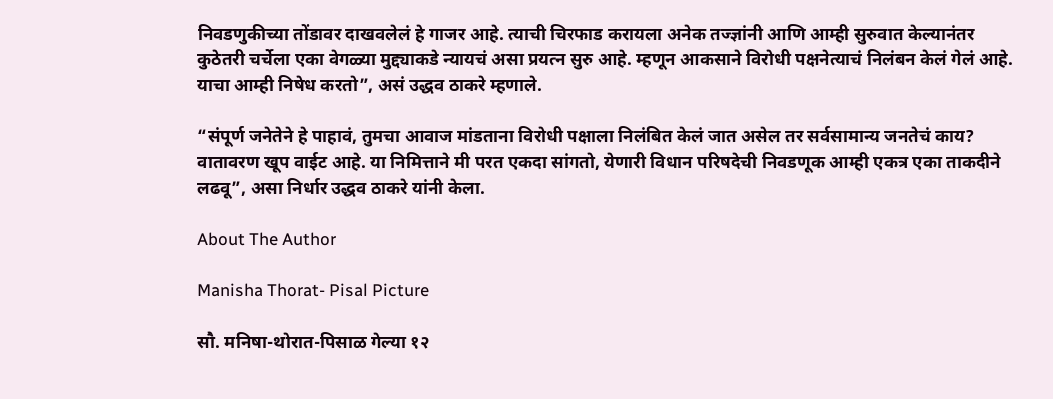निवडणुकीच्या तोंडावर दाखवलेलं हे गाजर आहे. त्याची चिरफाड करायला अनेक तज्ज्ञांनी आणि आम्ही सुरुवात केल्यानंतर कुठेतरी चर्चेला एका वेगळ्या मुद्द्याकडे न्यायचं असा प्रयत्न सुरु आहे. म्हणून आकसाने विरोधी पक्षनेत्याचं निलंबन केलं गेलं आहे. याचा आम्ही निषेध करतो”, असं उद्धव ठाकरे म्हणाले.

“संपूर्ण जनेतेने हे पाहावं, तुमचा आवाज मांडताना विरोधी पक्षाला निलंबित केलं जात असेल तर सर्वसामान्य जनतेचं काय? वातावरण खूप वाईट आहे. या निमित्ताने मी परत एकदा सांगतो, येणारी विधान परिषदेची निवडणूक आम्ही एकत्र एका ताकदीने लढवू”, असा निर्धार उद्धव ठाकरे यांनी केला.

About The Author

Manisha Thorat- Pisal Picture

सौ. मनिषा-थोरात-पिसाळ गेल्या १२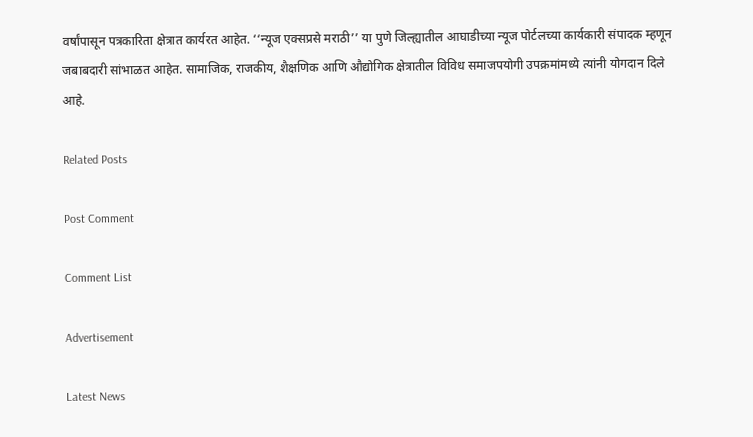वर्षांपासून पत्रकारिता क्षेत्रात कार्यरत आहेत. ‘‘न्यूज एक्सप्रसे मराठी’’ या पुणे जिल्ह्यातील आघाडीच्या न्यूज पोर्टलच्या कार्यकारी संपादक म्हणून जबाबदारी सांभाळत आहेत. सामाजिक, राजकीय, शैक्षणिक आणि औद्योगिक क्षेत्रातील विविध समाजपयोगी उपक्रमांमध्ये त्यांनी योगदान दिले आहे.

Related Posts

Post Comment

Comment List

Advertisement

Latest News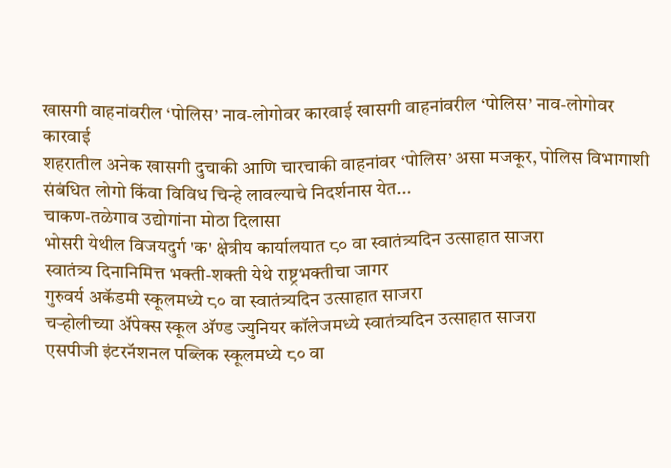खासगी वाहनांवरील ‘पोलिस’ नाव-लोगोवर कारवाई खासगी वाहनांवरील ‘पोलिस’ नाव-लोगोवर कारवाई
शहरातील अनेक खासगी दुचाकी आणि चारचाकी वाहनांवर ‘पोलिस’ असा मजकूर, पोलिस विभागाशी संबंधित लोगो किंवा विविध चिन्हे लावल्याचे निदर्शनास येत...
चाकण-तळेगाव उद्योगांना मोठा दिलासा
भोसरी येथील विजयदुर्ग 'क' क्षेत्रीय कार्यालयात ८० वा स्वातंत्र्यदिन उत्साहात साजरा
स्वातंत्र्य दिनानिमित्त भक्ती-शक्ती येथे राष्ट्रभक्तीचा जागर
गुरुवर्य अकॅडमी स्कूलमध्ये ८० वा स्वातंत्र्यदिन उत्साहात साजरा
चऱ्होलीच्या अ‍ॅपेक्स स्कूल अ‍ॅण्ड ज्युनियर कॉलेजमध्ये स्वातंत्र्यदिन उत्साहात साजरा
एसपीजी इंटरनॅशनल पब्लिक स्कूलमध्ये ८० वा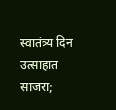स्वातंत्र्य दिन उत्साहात साजरा;